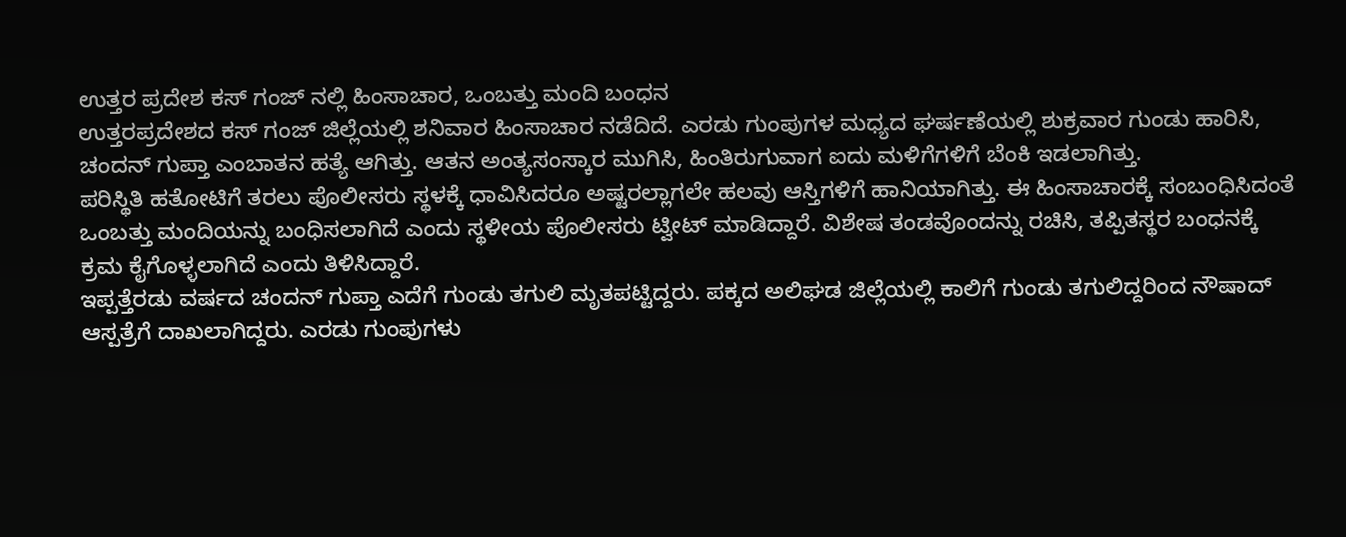ಉತ್ತರ ಪ್ರದೇಶ ಕಸ್ ಗಂಜ್ ನಲ್ಲಿ ಹಿಂಸಾಚಾರ, ಒಂಬತ್ತು ಮಂದಿ ಬಂಧನ
ಉತ್ತರಪ್ರದೇಶದ ಕಸ್ ಗಂಜ್ ಜಿಲ್ಲೆಯಲ್ಲಿ ಶನಿವಾರ ಹಿಂಸಾಚಾರ ನಡೆದಿದೆ. ಎರಡು ಗುಂಪುಗಳ ಮಧ್ಯದ ಘರ್ಷಣೆಯಲ್ಲಿ ಶುಕ್ರವಾರ ಗುಂಡು ಹಾರಿಸಿ, ಚಂದನ್ ಗುಪ್ತಾ ಎಂಬಾತನ ಹತ್ಯೆ ಆಗಿತ್ತು. ಆತನ ಅಂತ್ಯಸಂಸ್ಕಾರ ಮುಗಿಸಿ, ಹಿಂತಿರುಗುವಾಗ ಐದು ಮಳಿಗೆಗಳಿಗೆ ಬೆಂಕಿ ಇಡಲಾಗಿತ್ತು.
ಪರಿಸ್ಥಿತಿ ಹತೋಟಿಗೆ ತರಲು ಪೊಲೀಸರು ಸ್ಥಳಕ್ಕೆ ಧಾವಿಸಿದರೂ ಅಷ್ಟರಲ್ಲಾಗಲೇ ಹಲವು ಆಸ್ತಿಗಳಿಗೆ ಹಾನಿಯಾಗಿತ್ತು. ಈ ಹಿಂಸಾಚಾರಕ್ಕೆ ಸಂಬಂಧಿಸಿದಂತೆ ಒಂಬತ್ತು ಮಂದಿಯನ್ನು ಬಂಧಿಸಲಾಗಿದೆ ಎಂದು ಸ್ಥಳೀಯ ಪೊಲೀಸರು ಟ್ವೀಟ್ ಮಾಡಿದ್ದಾರೆ. ವಿಶೇಷ ತಂಡವೊಂದನ್ನು ರಚಿಸಿ, ತಪ್ಪಿತಸ್ಥರ ಬಂಧನಕ್ಕೆ ಕ್ರಮ ಕೈಗೊಳ್ಳಲಾಗಿದೆ ಎಂದು ತಿಳಿಸಿದ್ದಾರೆ.
ಇಪ್ಪತ್ತೆರಡು ವರ್ಷದ ಚಂದನ್ ಗುಪ್ತಾ ಎದೆಗೆ ಗುಂಡು ತಗುಲಿ ಮೃತಪಟ್ಟಿದ್ದರು. ಪಕ್ಕದ ಅಲಿಘಡ ಜಿಲ್ಲೆಯಲ್ಲಿ ಕಾಲಿಗೆ ಗುಂಡು ತಗುಲಿದ್ದರಿಂದ ನೌಷಾದ್ ಆಸ್ಪತ್ರೆಗೆ ದಾಖಲಾಗಿದ್ದರು. ಎರಡು ಗುಂಪುಗಳು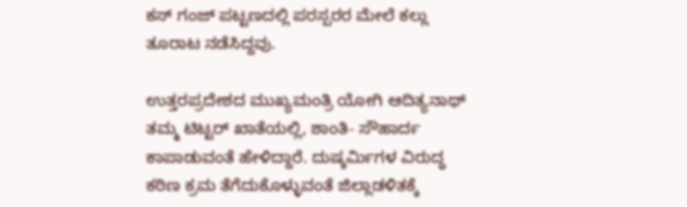ಕಸ್ ಗಂಜ್ ಪಟ್ಟಣದಲ್ಲಿ ಪರಸ್ಪರರ ಮೇಲೆ ಕಲ್ಲು ತೂರಾಟ ನಡೆಸಿದ್ದವು.

ಉತ್ತರಪ್ರದೇಶದ ಮುಖ್ಯಮಂತ್ರಿ ಯೋಗಿ ಆದಿತ್ಯನಾಥ್ ತಮ್ಮ ಟಿಟ್ಟರ್ ಖಾತೆಯಲ್ಲಿ, ಶಾಂತಿ- ಸೌಹಾರ್ದ ಕಾಪಾಡುವಂತೆ ಹೇಳಿದ್ದಾರೆ. ದುಷ್ಕರ್ಮಿಗಳ ವಿರುದ್ಧ ಕಠಿಣ ಕ್ರಮ ತೆಗೆದುಕೊಳ್ಳುವಂತೆ ಜಿಲ್ಲಾಡಳಿತಕ್ಕೆ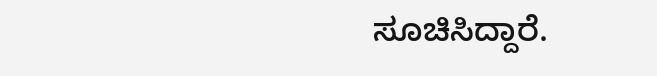ಸೂಚಿಸಿದ್ದಾರೆ.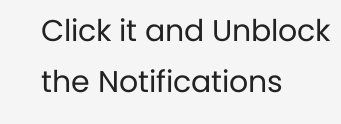Click it and Unblock the Notifications